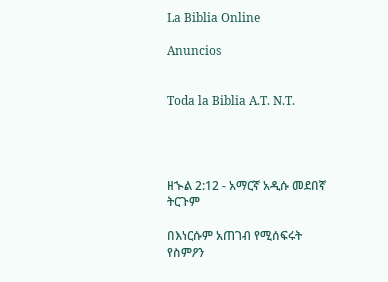La Biblia Online

Anuncios


Toda la Biblia A.T. N.T.




ዘኍል 2:12 - አማርኛ አዲሱ መደበኛ ትርጉም

በእነርሱም አጠገብ የሚሰፍሩት የስምዖን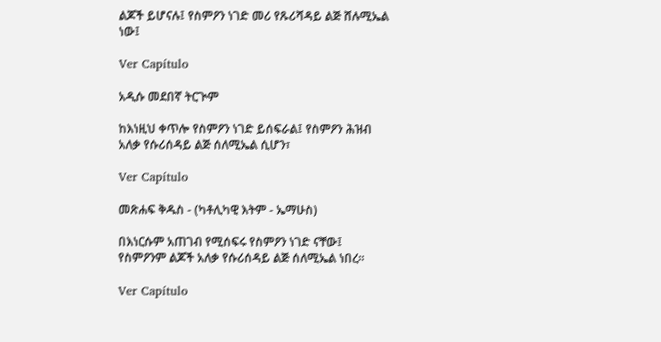ልጆች ይሆናሉ፤ የስምዖን ነገድ መሪ የጹሪሻዳይ ልጅ ሸሉሚኤል ነው፤

Ver Capítulo

አዲሱ መደበኛ ትርጒም

ከእነዚህ ቀጥሎ የስምዖን ነገድ ይሰፍራል፤ የስምዖን ሕዝብ አለቃ የሱሪሰዳይ ልጅ ሰለሚኤል ሲሆን፣

Ver Capítulo

መጽሐፍ ቅዱስ - (ካቶሊካዊ እትም - ኤማሁስ)

በእነርሱም አጠገብ የሚሰፍሩ የስምዖን ነገድ ናቸው፤ የስምዖንም ልጆች አለቃ የሱሪሰዳይ ልጅ ሰለሚኤል ነበረ።

Ver Capítulo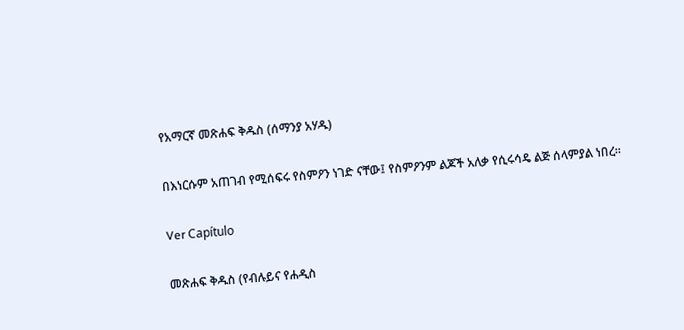የአማርኛ መጽሐፍ ቅዱስ (ሰማንያ አሃዱ)

በእነርሱም አጠገብ የሚሰፍሩ የስምዖን ነገድ ናቸው፤ የስምዖንም ልጆች አለቃ የሲሩሳዴ ልጅ ሰላምያል ነበረ።

Ver Capítulo

መጽሐፍ ቅዱስ (የብሉይና የሐዲስ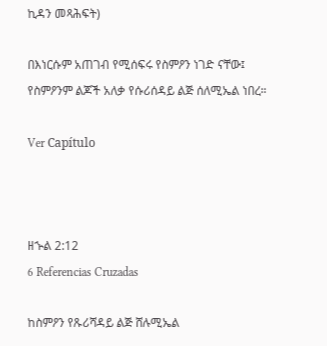ኪዳን መጻሕፍት)

በእነርሱም አጠገብ የሚሰፍሩ የስምዖን ነገድ ናቸው፤ የስምዖንም ልጆች አለቃ የሱሪሰዳይ ልጅ ሰለሚኤል ነበረ።

Ver Capítulo



ዘኍል 2:12
6 Referencias Cruzadas

ከስምዖን የጹሪሻዳይ ልጅ ሸሉሚኤል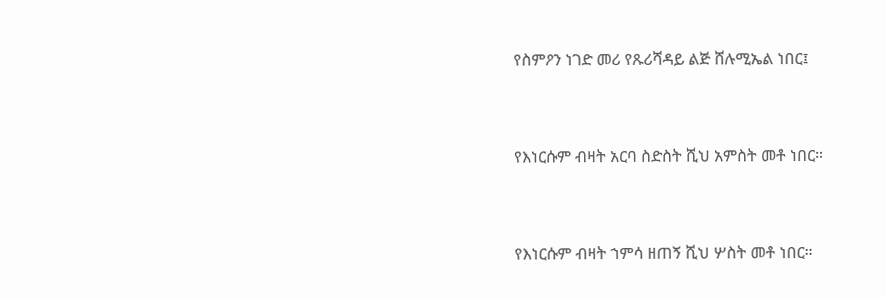የስምዖን ነገድ መሪ የጹሪሻዳይ ልጅ ሸሉሚኤል ነበር፤


የእነርሱም ብዛት አርባ ስድስት ሺህ አምስት መቶ ነበር።


የእነርሱም ብዛት ኀምሳ ዘጠኝ ሺህ ሦስት መቶ ነበር።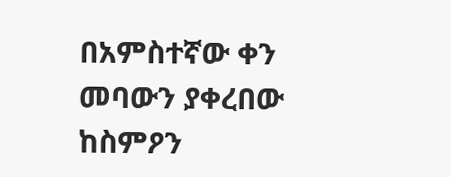በአምስተኛው ቀን መባውን ያቀረበው ከስምዖን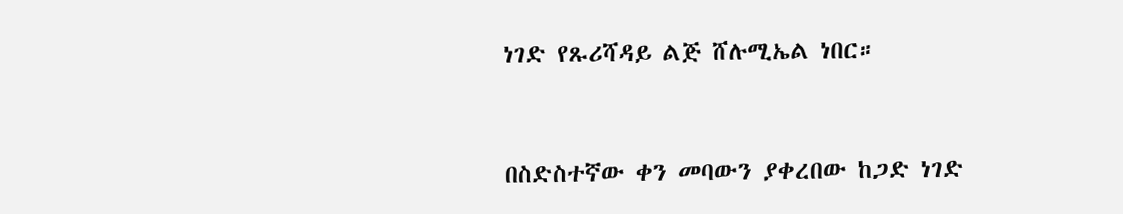ነገድ የጹሪሻዳይ ልጅ ሸሉሚኤል ነበር።


በስድስተኛው ቀን መባውን ያቀረበው ከጋድ ነገድ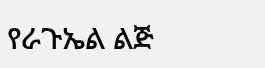የራጉኤል ልጅ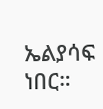ኤልያሳፍ ነበር።